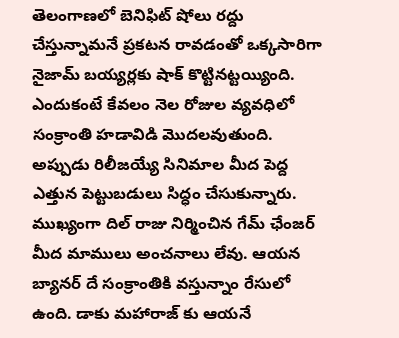తెలంగాణలో బెనిఫిట్ షోలు రద్దు చేస్తున్నామనే ప్రకటన రావడంతో ఒక్కసారిగా నైజామ్ బయ్యర్లకు షాక్ కొట్టినట్టయ్యింది. ఎందుకంటే కేవలం నెల రోజుల వ్యవధిలో సంక్రాంతి హడావిడి మొదలవుతుంది. అప్పుడు రిలీజయ్యే సినిమాల మీద పెద్ద ఎత్తున పెట్టుబడులు సిద్ధం చేసుకున్నారు. ముఖ్యంగా దిల్ రాజు నిర్మించిన గేమ్ ఛేంజర్ మీద మాములు అంచనాలు లేవు. ఆయన బ్యానర్ దే సంక్రాంతికి వస్తున్నాం రేసులో ఉంది. డాకు మహారాజ్ కు ఆయనే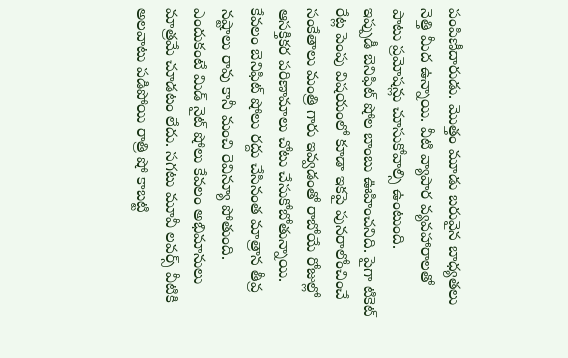పంపిణీదారుడు. మొత్తం మూడు బరువైన బాధ్యతలు నెత్తి మీద ఉన్నాయి. వీటి వ్యాపార వ్యవహారాలతో పాటు ప్రమోషన్లు చూసుకోవాల్సి ఉంటుంది.
ఇప్పుడీ బెనిఫిట్ షోల బాంబు ఊహించనిది. పైగా టికెట్ రేట్ల పెంపు విషయంలో కూడా ఇకపై పునరాలోంచించే సంకేతాలు మంత్రి గారు ఇవ్వడంతో రాబోయే రోజుల్లో ఆసక్తికర పరిణామాలు చోటు చేసుకోబోతున్నాయి. కేవలం బెనిఫిట్ షోలు రద్దు చేసినంత మాత్రాన తీవ్ర నష్టాలు రావు కానీ మంచి రెవిన్యూ పోతుంది. ఎందుకంటే మిడ్ నైట్ షోలు కేవలం అభిమానులు మాత్రమే చూడటం లేదు. సగటు మూవీ లవర్స్ వీటికి అలవాటు పడిపోయి రాత్రి షో కాబట్టి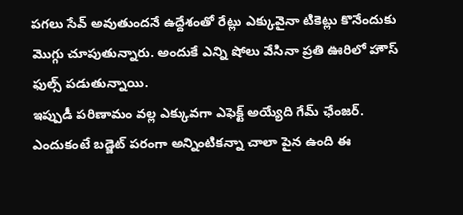పగలు సేవ్ అవుతుందనే ఉద్దేశంతో రేట్లు ఎక్కువైనా టికెట్లు కొనేందుకు మొగ్గు చూపుతున్నారు. అందుకే ఎన్ని షోలు వేసినా ప్రతి ఊరిలో హౌస్ ఫుల్స్ పడుతున్నాయి.
ఇప్పుడీ పరిణామం వల్ల ఎక్కువగా ఎఫెక్ట్ అయ్యేది గేమ్ ఛేంజర్. ఎందుకంటే బడ్జెట్ పరంగా అన్నింటికన్నా చాలా పైన ఉంది ఈ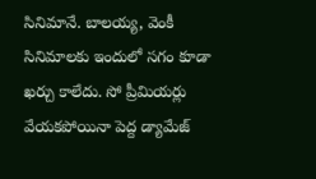సినిమానే. బాలయ్య, వెంకీ సినిమాలకు ఇందులో సగం కూడా ఖర్చు కాలేదు. సో ప్రీమియర్లు వేయకపోయినా పెద్ద డ్యామేజ్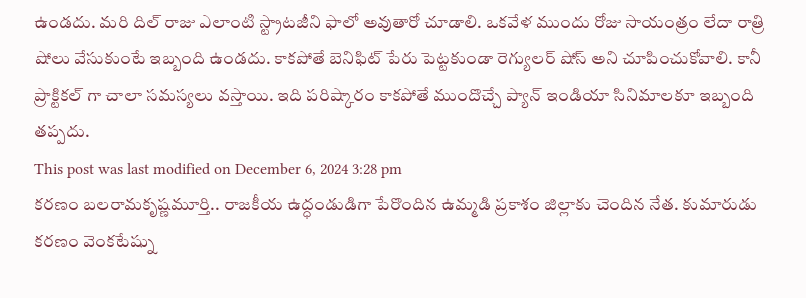ఉండదు. మరి దిల్ రాజు ఎలాంటి స్ట్రాటజీని ఫాలో అవుతారో చూడాలి. ఒకవేళ ముందు రోజు సాయంత్రం లేదా రాత్రి షోలు వేసుకుంటే ఇబ్బంది ఉండదు. కాకపోతే బెనిఫిట్ పేరు పెట్టకుండా రెగ్యులర్ షోస్ అని చూపించుకోవాలి. కానీ ప్రాక్టికల్ గా చాలా సమస్యలు వస్తాయి. ఇది పరిష్కారం కాకపోతే ముందొచ్చే ప్యాన్ ఇండియా సినిమాలకూ ఇబ్బంది తప్పదు.
This post was last modified on December 6, 2024 3:28 pm
కరణం బలరామకృష్ణమూర్తి.. రాజకీయ ఉద్ధండుడిగా పేరొందిన ఉమ్మడి ప్రకాశం జిల్లాకు చెందిన నేత. కుమారుడు కరణం వెంకటేష్ను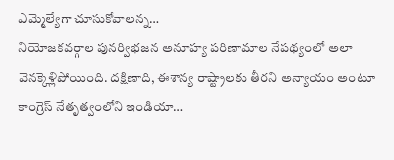ఎమ్మెల్యేగా చూసుకోవాలన్న…
నియోజకవర్గాల పునర్విభజన అనూహ్య పరిణామాల నేపథ్యంలో అలా వెనక్కెళ్లిపోయింది. దక్షిణాది, ఈశాన్య రాష్ట్రాలకు తీరని అన్యాయం అంటూ కాంగ్రెస్ నేతృత్వంలోని ఇండియా…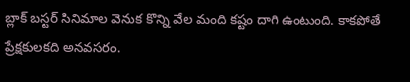బ్లాక్ బస్టర్ సినిమాల వెనుక కొన్ని వేల మంది కష్టం దాగి ఉంటుంది. కాకపోతే ప్రేక్షకులకది అనవసరం.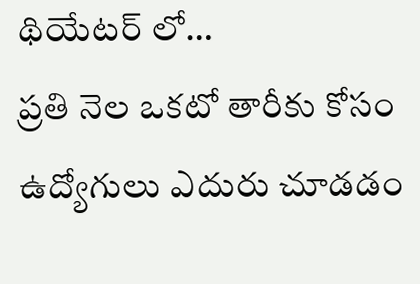థియేటర్ లో…
ప్రతి నెల ఒకటో తారీకు కోసం ఉద్యోగులు ఎదురు చూడడం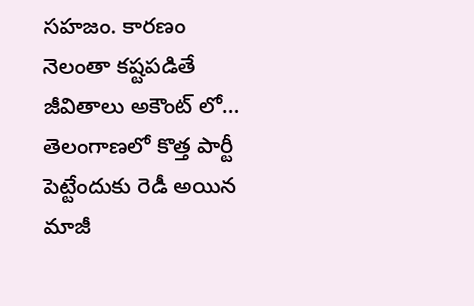సహజం. కారణం నెలంతా కష్టపడితే జీవితాలు అకౌంట్ లో…
తెలంగాణలో కొత్త పార్టీ పెట్టేందుకు రెడీ అయిన మాజీ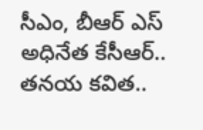సీఎం, బీఆర్ ఎస్ అధినేత కేసీఆర్.. తనయ కవిత..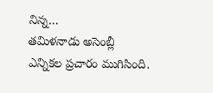నిన్న…
తమిళనాడు అసెంబ్లీ ఎన్నికల ప్రచారం ముగిసింది.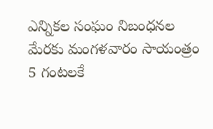ఎన్నికల సంఘం నిబంధనల మేరకు మంగళవారం సాయంత్రం 5 గంటలకే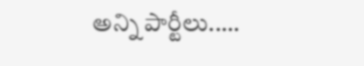అన్ని పార్టీలు..…